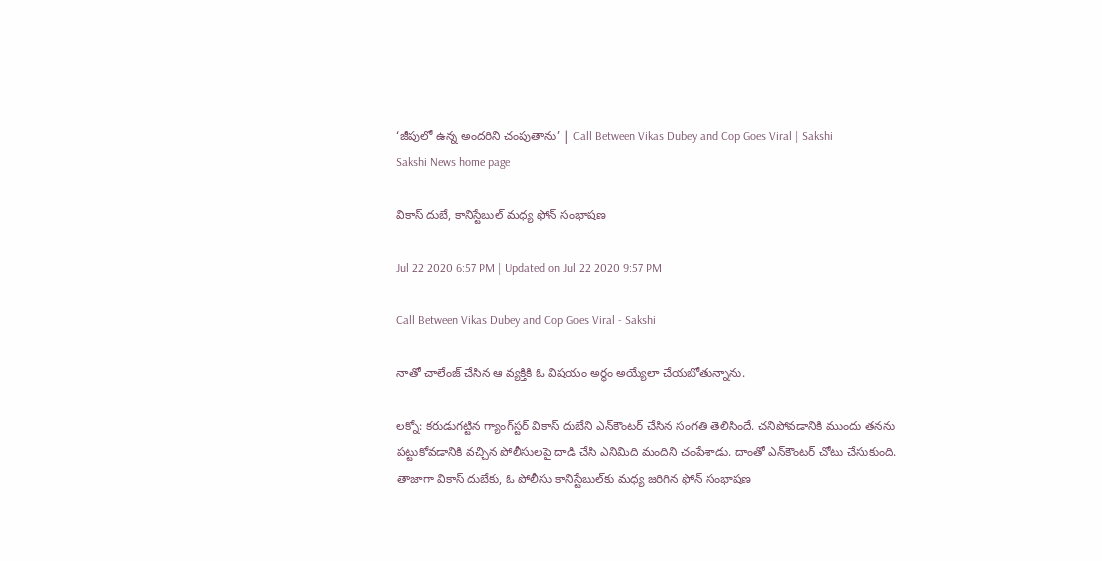‘జీపులో ఉన్న అందరిని చంపుతాను’ | Call Between Vikas Dubey and Cop Goes Viral | Sakshi
Sakshi News home page

వికాస్‌ దుబే, కానిస్టేబుల్‌ మధ్య ఫోన్‌ సంభాషణ

Jul 22 2020 6:57 PM | Updated on Jul 22 2020 9:57 PM

Call Between Vikas Dubey and Cop Goes Viral - Sakshi

నాతో చాలేంజ్‌ చేసిన ఆ వ్యక్తికి ఓ విషయం అర్థం అయ్యేలా చేయబోతున్నాను.

లక్నో: కరుడుగట్టిన గ్యాంగ్‌స్టర్‌ వికాస్‌ దుబేని ఎన్‌కౌంటర్‌ చేసిన సంగతి తెలిసిందే. చనిపోవడానికి ముందు తనను పట్టుకోవడానికి వచ్చిన పోలీసులపై దాడి చేసి ఎనిమిది మందిని చంపేశాడు. దాంతో ఎన్‌కౌంటర్‌ చోటు చేసుకుంది. తాజాగా వికాస్‌ దుబేకు, ఓ పోలీసు కానిస్టేబుల్‌కు మధ్య జరిగిన ఫోన్‌ సంభాషణ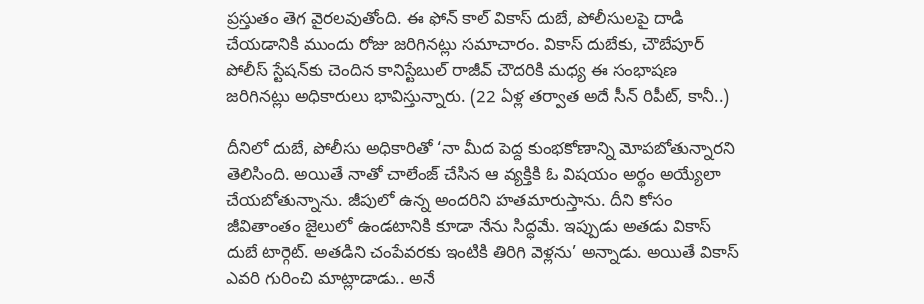ప్రస్తుతం తెగ వైరలవుతోంది. ఈ ఫోన్‌ కాల్‌‌ వికాస్‌ దుబే, పోలీసులపై దాడి చేయడానికి ముందు రోజు జరిగినట్లు సమాచారం. వికాస్‌ దుబేకు, చౌబేపూర్‌ పోలీస్‌ స్టేషన్‌కు చెందిన కానిస్టేబుల్‌ రాజీవ్‌ చౌదరికి మధ్య ఈ సంభాషణ జరిగినట్లు అధికారులు భావిస్తున్నారు. (22 ఏళ్ల తర్వాత అదే సీన్‌ రిపీట్‌, కానీ..)

దీనిలో దుబే, పోలీసు అధికారితో ‘నా మీద పెద్ద కుంభకోణాన్ని మోపబోతున్నారని తెలిసింది. అయితే నాతో చాలేంజ్‌ చేసిన ఆ వ్యక్తికి ఓ విషయం అర్థం అయ్యేలా చేయబోతున్నాను. జీపులో ఉన్న అందరిని హతమారుస్తాను. దీని కోసం జీవితాంతం జైలులో ఉండటానికి కూడా నేను సిద్ధమే. ఇప్పుడు అతడు వికాస్‌ దుబే టార్గెట్‌. అతడిని చంపేవరకు ఇంటికి తిరిగి వెళ్లను’ అన్నాడు. అయితే వికాస్‌ ఎవరి గురించి మాట్లాడాడు.. అనే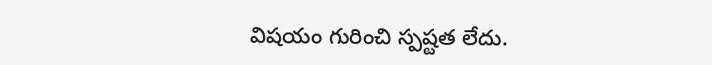విషయం గురించి స్పష్టత లేదు.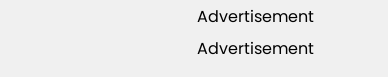Advertisement
Advertisement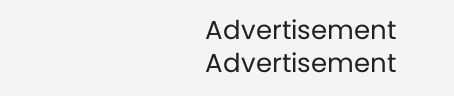Advertisement
Advertisement